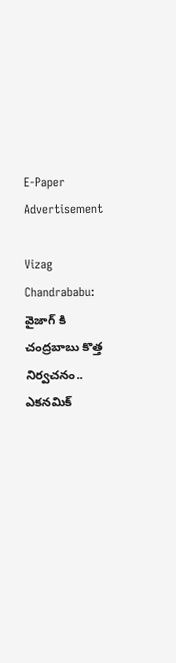E-Paper
Advertisement

Vizag Chandrababu: వైజాగ్ కి చంద్రబాబు కొత్త నిర్వచనం.. ఎకనమిక్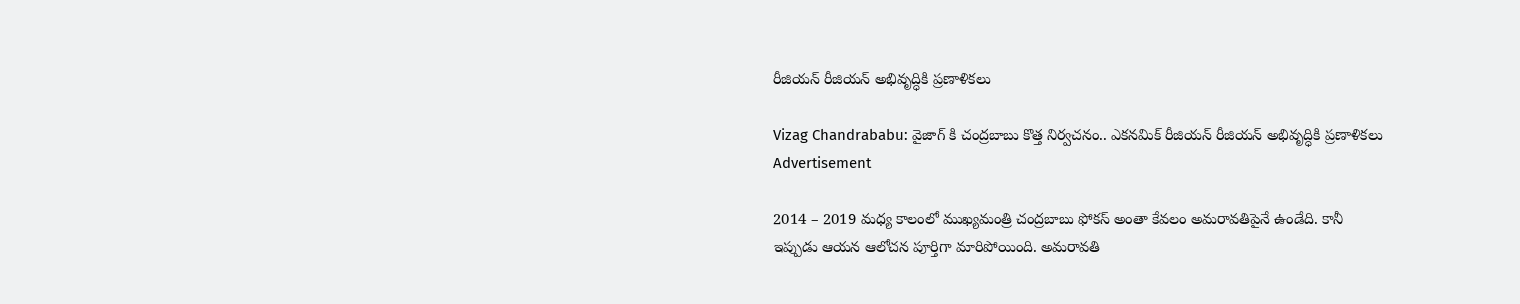రీజియన్ రీజియన్ అభివృద్ధికి ప్రణాళికలు

Vizag Chandrababu: వైజాగ్ కి చంద్రబాబు కొత్త నిర్వచనం.. ఎకనమిక్ రీజియన్ రీజియన్ అభివృద్ధికి ప్రణాళికలు
Advertisement

2014 – 2019 మధ్య కాలంలో ముఖ్యమంత్రి చంద్రబాబు ఫోకస్ అంతా కేవలం అమరావతిపైనే ఉండేది. కానీ ఇప్పుడు ఆయన ఆలోచన పూర్తిగా మారిపోయింది. అమరావతి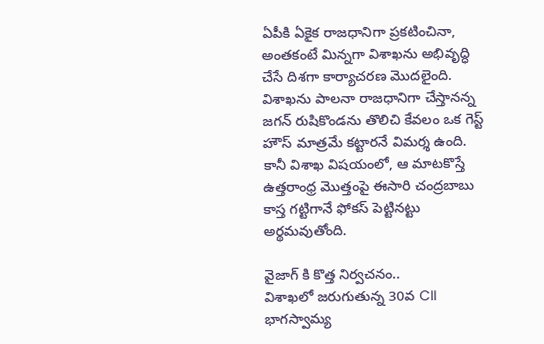ఏపీకి ఏకైక రాజధానిగా ప్రకటించినా, అంతకంటే మిన్నగా విశాఖను అభివృద్ధి చేసే దిశగా కార్యాచరణ మొదలైంది. విశాఖను పాలనా రాజధానిగా చేస్తానన్న జగన్ రుషికొండను తొలిచి కేవలం ఒక గెస్ట్ హౌస్ మాత్రమే కట్టారనే విమర్శ ఉంది. కానీ విశాఖ విషయంలో, ఆ మాటకొస్తే ఉత్తరాంధ్ర మొత్తంపై ఈసారి చంద్రబాబు కాస్త గట్టిగానే ఫోకస్ పెట్టినట్టు అర్థమవుతోంది.

వైజాగ్ కి కొత్త నిర్వచనం..
విశాఖలో జరుగుతున్న 30వ CII భాగస్వామ్య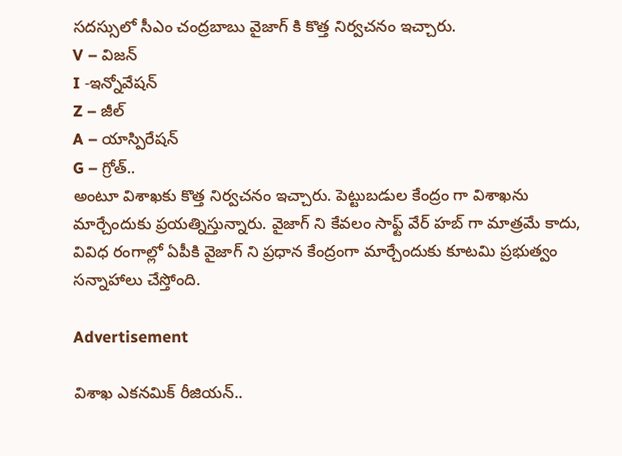సదస్సులో సీఎం చంద్రబాబు వైజాగ్ కి కొత్త నిర్వచనం ఇచ్చారు.
V – విజన్
I -ఇన్నోవేషన్
Z – జీల్
A – యాస్పిరేషన్
G – గ్రోత్..
అంటూ విశాఖకు కొత్త నిర్వచనం ఇచ్చారు. పెట్టుబడుల కేంద్రం గా విశాఖను మార్చేందుకు ప్రయత్నిస్తున్నారు. వైజాగ్ ని కేవలం సాఫ్ట్ వేర్ హబ్ గా మాత్రమే కాదు, వివిధ రంగాల్లో ఏపీకి వైజాగ్ ని ప్రధాన కేంద్రంగా మార్చేందుకు కూటమి ప్రభుత్వం సన్నాహాలు చేస్తోంది.

Advertisement

విశాఖ ఎకనమిక్ రీజియన్..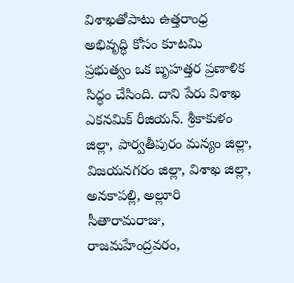విశాఖతోపాటు ఉత్తరాంధ్ర అభివృద్ధి కోసం కూటమి ప్రభుత్వం ఒక బృహత్తర ప్రణాళిక సిద్ధం చేసింది. దాని పేరు విశాఖ ఎకనమిక్ రీజియన్. శ్రీకాకుళం జిల్లా, పార్వతీపురం మన్యం జిల్లా, విజయనగరం జిల్లా, విశాఖ జిల్లా, అనకాపల్లి, అల్లూరి సీతారామరాజు, రాజమహేంద్రవరం,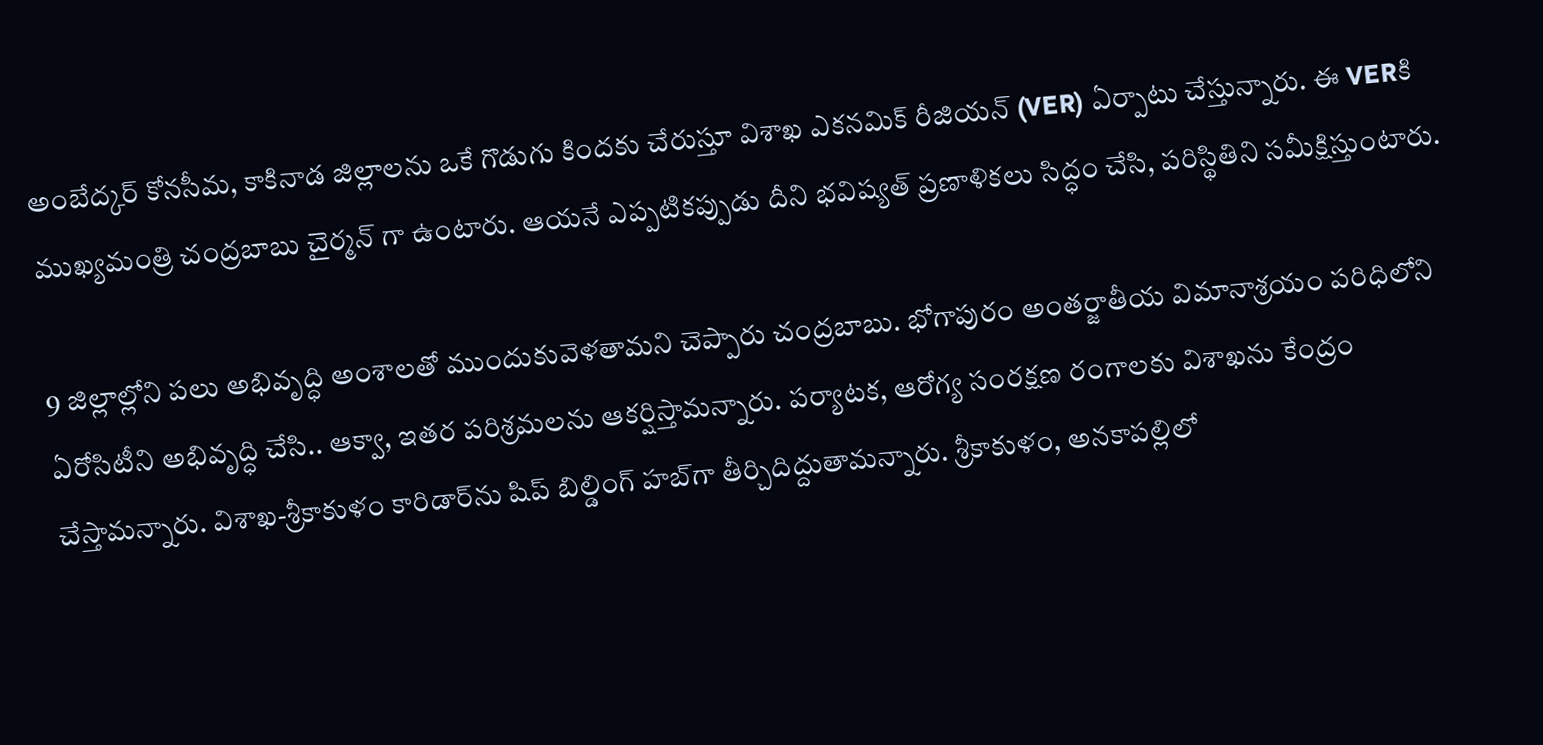అంబేద్కర్‌ కోనసీమ, కాకినాడ జిల్లాలను ఒకే గొడుగు కిందకు చేరుస్తూ విశాఖ ఎకనమిక్‌ రీజియన్‌ (VER) ఏర్పాటు చేస్తున్నారు. ఈ VERకి ముఖ్యమంత్రి చంద్రబాబు చైర్మన్ గా ఉంటారు. ఆయనే ఎప్పటికప్పుడు దీని భవిష్యత్ ప్రణాళికలు సిద్ధం చేసి, పరిస్థితిని సమీక్షిస్తుంటారు.

9 జిల్లాల్లోని పలు అభివృద్ధి అంశాలతో ముందుకువెళతామని చెప్పారు చంద్రబాబు. భోగాపురం అంతర్జాతీయ విమానాశ్రయం పరిధిలోని ఏరోసిటీని అభివృద్ధి చేసి.. ఆక్వా, ఇతర పరిశ్రమలను ఆకర్షిస్తామన్నారు. పర్యాటక, ఆరోగ్య సంరక్షణ రంగాలకు విశాఖను కేంద్రం చేస్తామన్నారు. విశాఖ-శ్రీకాకుళం కారిడార్‌ను షిప్ బిల్డింగ్ హబ్‌గా తీర్చిదిద్దుతామన్నారు. శ్రీకాకుళం, అనకాపల్లిలో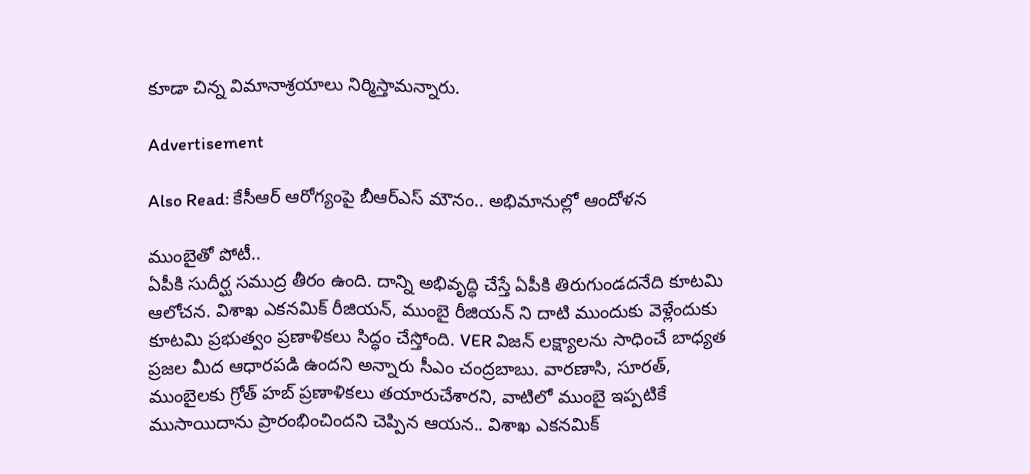కూడా చిన్న విమానాశ్రయాలు నిర్మిస్తామన్నారు.

Advertisement

Also Read: కేసీఆర్ ఆరోగ్యంపై బీఆర్ఎస్ మౌనం.. అభిమానుల్లో ఆందోళన

ముంబైతో పోటీ..
ఏపీకి సుదీర్ఘ సముద్ర తీరం ఉంది. దాన్ని అభివృద్ధి చేస్తే ఏపీకి తిరుగుండదనేది కూటమి ఆలోచన. విశాఖ ఎకనమిక్‌ రీజియన్‌, ముంబై రీజియన్‌ ని దాటి ముందుకు వెళ్లేందుకు కూటమి ప్రభుత్వం ప్రణాళికలు సిద్ధం చేస్తోంది. VER విజన్‌ లక్ష్యాలను సాధించే బాధ్యత ప్రజల మీద ఆధారపడి ఉందని అన్నారు సీఎం చంద్రబాబు. వారణాసి, సూరత్, ముంబైలకు గ్రోత్‌ హబ్‌ ప్రణాళికలు తయారుచేశారని, వాటిలో ముంబై ఇప్పటికే ముసాయిదాను ప్రారంభించిందని చెప్పిన ఆయన.. విశాఖ ఎకనమిక్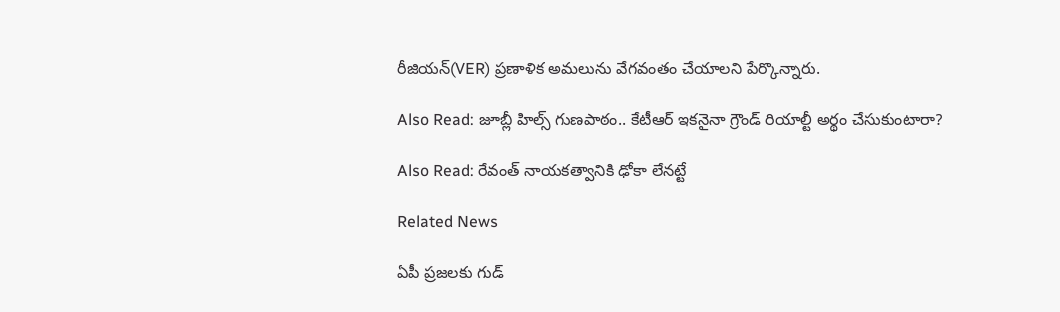రీజియన్(VER) ప్రణాళిక అమలును వేగవంతం చేయాలని పేర్కొన్నారు.

Also Read: జూబ్లీ హిల్స్ గుణపాఠం.. కేటీఆర్ ఇకనైనా గ్రౌండ్ రియాల్టీ అర్థం చేసుకుంటారా?

Also Read: రేవంత్ నాయకత్వానికి ఢోకా లేనట్టే

Related News

ఏపీ ప్రజలకు గుడ్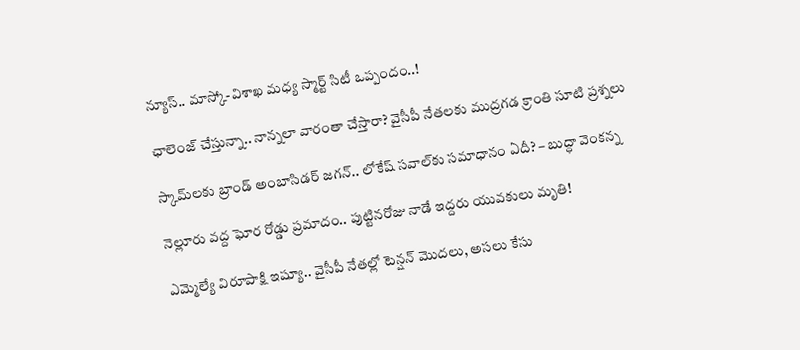న్యూస్.. మాస్కో-విశాఖ మధ్య స్మార్ట్ సిటీ ఒప్పందం..!

ఛాలెంజ్ చేస్తున్నా.. నాన్నలా వారంతా చేస్తారా? వైసీపీ నేతలకు ముద్రగడ క్రాంతి సూటి ప్రశ్నలు

స్కామ్‌లకు బ్రాండ్ అంబాసిడర్ జగన్.. లోకేష్ సవాల్‌కు సమాధానం ఏదీ? – బుద్ధా వెంకన్న

నెల్లూరు వద్ద ఘోర రోడ్డు ప్రమాదం.. పుట్టినరోజు నాడే ఇద్దరు యువకులు మృతి!

ఎమ్మెల్యే విరూపాక్షి ఇష్యూ.. వైసీపీ నేతల్లో టెన్షన్ మొదలు, అసలు కేసు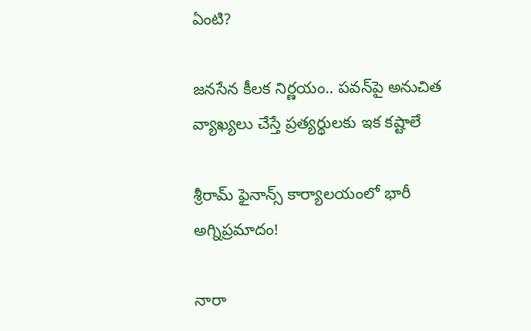ఏంటి?

జనసేన కీలక నిర్ణయం.. పవన్‌పై అనుచిత వ్యాఖ్యలు చేస్తే ప్రత్యర్థులకు ఇక కష్టాలే

శ్రీరామ్ ఫైనాన్స్ కార్యాలయంలో భారీ అగ్నిప్రమాదం!

నారా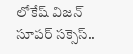లోకేష్ విజన్ సూపర్ సక్సెస్..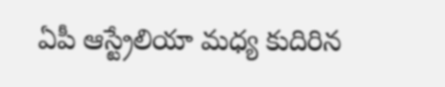ఏపీ ఆస్ట్రేలియా మధ్య కుదిరిన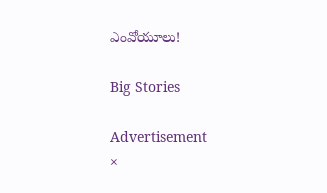ఎంవోయూలు!

Big Stories

Advertisement
×